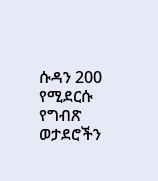ሱዳን 200 የሚደርሱ የግብጽ ወታደሮችን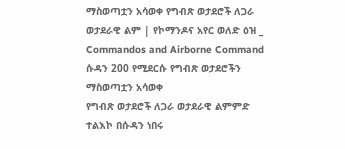ማስወጣቷን አሳወቀ የግብጽ ወታደሮች ለጋራ ወታደራዊ ልም | የኮማንዶና አየር ወለድ ዕዝ _ Commandos and Airborne Command
ሱዳን 200 የሚደርሱ የግብጽ ወታደሮችን ማስወጣቷን አሳወቀ
የግብጽ ወታደሮች ለጋራ ወታደራዊ ልምምድ ተልእኮ በሱዳን ነበሩ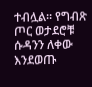ተብሏል። የግብጽ ጦር ወታደሮቹ ሱዳንን ለቀው እንደወጡ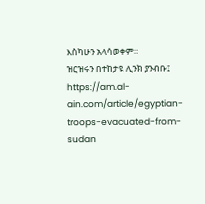እስካሁን አላሳወቀም።
ዝርዝሩን በተከታዩ ሊንክ ያንብቡ፤ https://am.al-ain.com/article/egyptian-troops-evacuated-from-sudan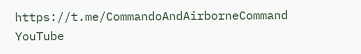https://t.me/CommandoAndAirborneCommand
YouTube